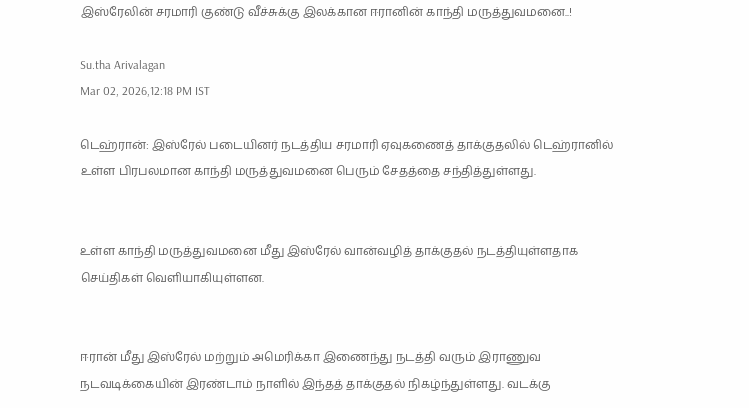இஸ்ரேலின் சரமாரி குண்டு வீச்சுக்கு இலக்கான ஈரானின் காந்தி மருத்துவமனை..!

Su.tha Arivalagan
Mar 02, 2026,12:18 PM IST

டெஹ்ரான்: இஸ்ரேல் படையினர் நடத்திய சரமாரி ஏவுகணைத் தாக்குதலில் டெஹ்ரானில் உள்ள பிரபலமான காந்தி மருத்துவமனை பெரும் சேதத்தை சந்தித்துள்ளது.


உள்ள காந்தி மருத்துவமனை மீது இஸ்ரேல் வான்வழித் தாக்குதல் நடத்தியுள்ளதாக செய்திகள் வெளியாகியுள்ளன.


ஈரான் மீது இஸ்ரேல் மற்றும் அமெரிக்கா இணைந்து நடத்தி வரும் இராணுவ நடவடிக்கையின் இரண்டாம் நாளில் இந்தத் தாக்குதல் நிகழ்ந்துள்ளது. வடக்கு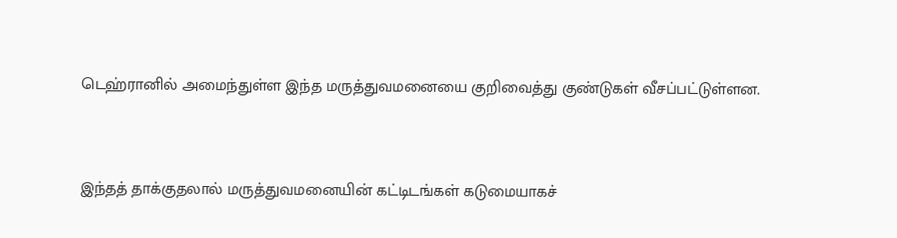டெஹ்ரானில் அமைந்துள்ள இந்த மருத்துவமனையை குறிவைத்து குண்டுகள் வீசப்பட்டுள்ளன.


இந்தத் தாக்குதலால் மருத்துவமனையின் கட்டிடங்கள் கடுமையாகச்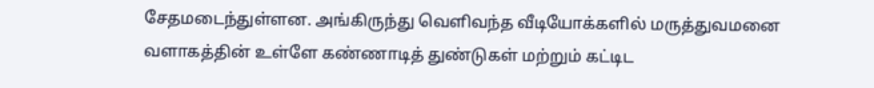சேதமடைந்துள்ளன. அங்கிருந்து வெளிவந்த வீடியோக்களில் மருத்துவமனை வளாகத்தின் உள்ளே கண்ணாடித் துண்டுகள் மற்றும் கட்டிட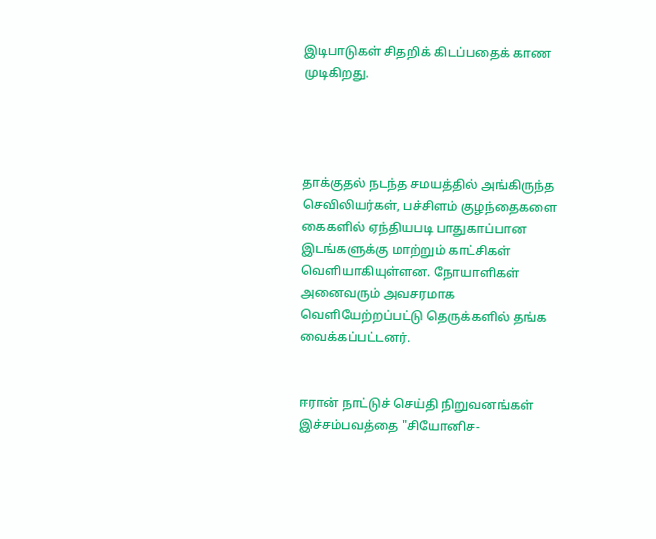இடிபாடுகள் சிதறிக் கிடப்பதைக் காண முடிகிறது.




தாக்குதல் நடந்த சமயத்தில் அங்கிருந்த செவிலியர்கள், பச்சிளம் குழந்தைகளை கைகளில் ஏந்தியபடி பாதுகாப்பான இடங்களுக்கு மாற்றும் காட்சிகள் வெளியாகியுள்ளன. நோயாளிகள் அனைவரும் அவசரமாக வெளியேற்றப்பட்டு தெருக்களில் தங்க வைக்கப்பட்டனர்.


ஈரான் நாட்டுச் செய்தி நிறுவனங்கள் இச்சம்பவத்தை "சியோனிச-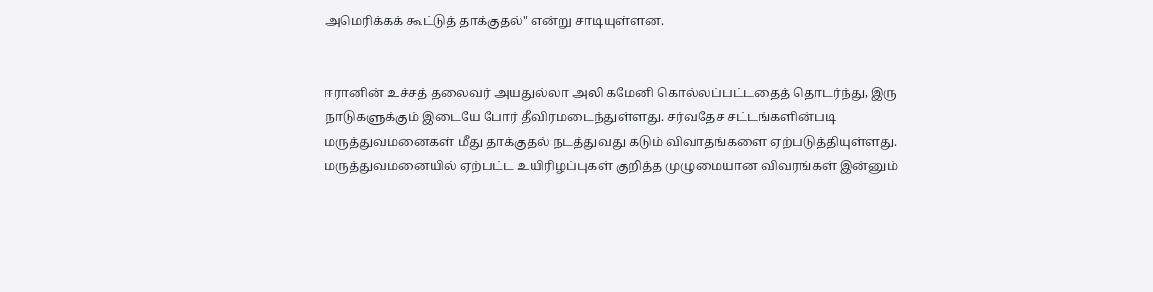அமெரிக்கக் கூட்டுத் தாக்குதல்" என்று சாடியுள்ளன.


ஈரானின் உச்சத் தலைவர் அயதுல்லா அலி கமேனி கொல்லப்பட்டதைத் தொடர்ந்து, இரு நாடுகளுக்கும் இடையே போர் தீவிரமடைந்துள்ளது. சர்வதேச சட்டங்களின்படி மருத்துவமனைகள் மீது தாக்குதல் நடத்துவது கடும் விவாதங்களை ஏற்படுத்தியுள்ளது. மருத்துவமனையில் ஏற்பட்ட உயிரிழப்புகள் குறித்த முழுமையான விவரங்கள் இன்னும்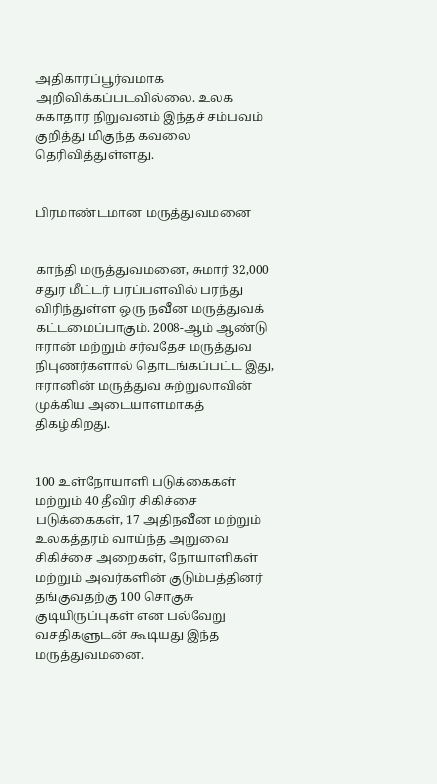அதிகாரப்பூர்வமாக அறிவிக்கப்படவில்லை. உலக சுகாதார நிறுவனம் இந்தச் சம்பவம் குறித்து மிகுந்த கவலை தெரிவித்துள்ளது.


பிரமாண்டமான மருத்துவமனை


காந்தி மருத்துவமனை, சுமார் 32,000 சதுர மீட்டர் பரப்பளவில் பரந்து விரிந்துள்ள ஒரு நவீன மருத்துவக் கட்டமைப்பாகும். 2008-ஆம் ஆண்டு ஈரான் மற்றும் சர்வதேச மருத்துவ நிபுணர்களால் தொடங்கப்பட்ட இது, ஈரானின் மருத்துவ சுற்றுலாவின் முக்கிய அடையாளமாகத் திகழ்கிறது.


100 உள்நோயாளி படுக்கைகள் மற்றும் 40 தீவிர சிகிச்சை படுக்கைகள், 17 அதிநவீன மற்றும் உலகத்தரம் வாய்ந்த அறுவை சிகிச்சை அறைகள், நோயாளிகள் மற்றும் அவர்களின் குடும்பத்தினர் தங்குவதற்கு 100 சொகுசு குடியிருப்புகள் என பல்வேறு வசதிகளுடன் கூடியது இந்த மருத்துவமனை.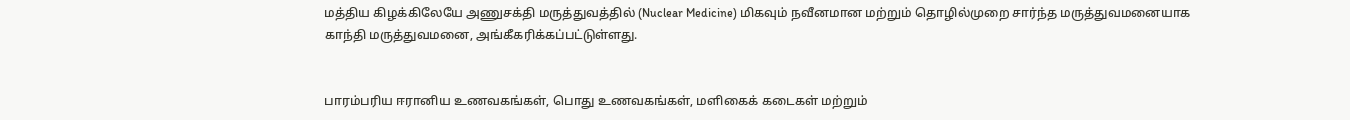மத்திய கிழக்கிலேயே அணுசக்தி மருத்துவத்தில் (Nuclear Medicine) மிகவும் நவீனமான மற்றும் தொழில்முறை சார்ந்த மருத்துவமனையாக காந்தி மருத்துவமனை, அங்கீகரிக்கப்பட்டுள்ளது.


பாரம்பரிய ஈரானிய உணவகங்கள், பொது உணவகங்கள், மளிகைக் கடைகள் மற்றும்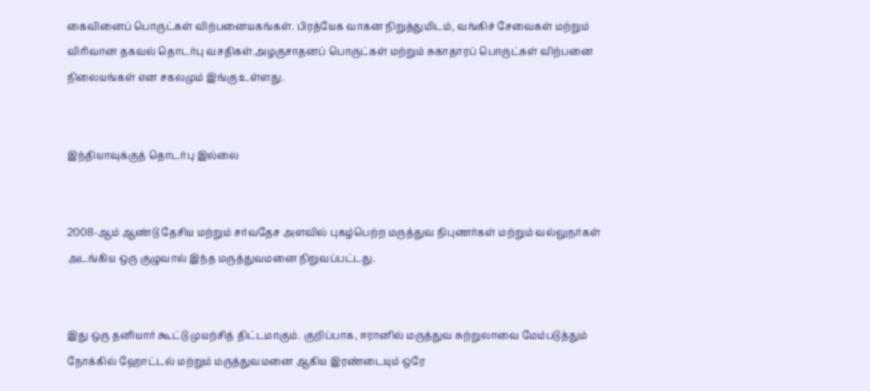கைவினைப் பொருட்கள் விற்பனையகங்கள். பிரத்யேக வாகன நிறுத்துமிடம், வங்கிச் சேவைகள் மற்றும் விரிவான தகவல் தொடர்பு வசதிகள்.அழகுசாதனப் பொருட்கள் மற்றும் சுகாதாரப் பொருட்கள் விற்பனை நிலையங்கள் என சகலமும் இங்கு உள்ளது.


இந்தியாவுக்குத் தொடர்பு இல்லை


2008-ஆம் ஆண்டு தேசிய மற்றும் சர்வதேச அளவில் புகழ்பெற்ற மருத்துவ நிபுணர்கள் மற்றும் வல்லுநர்கள் அடங்கிய ஒரு குழுவால் இந்த மருத்துவமனை நிறுவப்பட்டது.


இது ஒரு தனியார் கூட்டு முயற்சித் திட்டமாகும். குறிப்பாக, ஈரானில் மருத்துவ சுற்றுலாவை மேம்படுத்தும் நோக்கில் ஹோட்டல் மற்றும் மருத்துவமனை ஆகிய இரண்டையும் ஒரே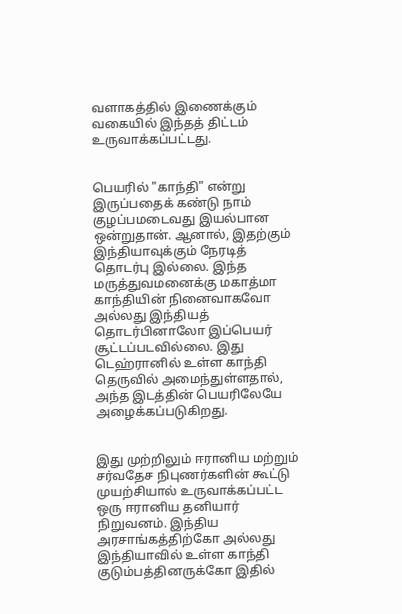வளாகத்தில் இணைக்கும் வகையில் இந்தத் திட்டம் உருவாக்கப்பட்டது.


பெயரில் "காந்தி" என்று இருப்பதைக் கண்டு நாம் குழப்பமடைவது இயல்பான ஒன்றுதான். ஆனால், இதற்கும் இந்தியாவுக்கும் நேரடித் தொடர்பு இல்லை. இந்த மருத்துவமனைக்கு மகாத்மா காந்தியின் நினைவாகவோ அல்லது இந்தியத் தொடர்பினாலோ இப்பெயர் சூட்டப்படவில்லை. இது டெஹ்ரானில் உள்ள காந்தி தெருவில் அமைந்துள்ளதால், அந்த இடத்தின் பெயரிலேயே அழைக்கப்படுகிறது.


இது முற்றிலும் ஈரானிய மற்றும் சர்வதேச நிபுணர்களின் கூட்டு முயற்சியால் உருவாக்கப்பட்ட ஒரு ஈரானிய தனியார் நிறுவனம். இந்திய அரசாங்கத்திற்கோ அல்லது இந்தியாவில் உள்ள காந்தி குடும்பத்தினருக்கோ இதில்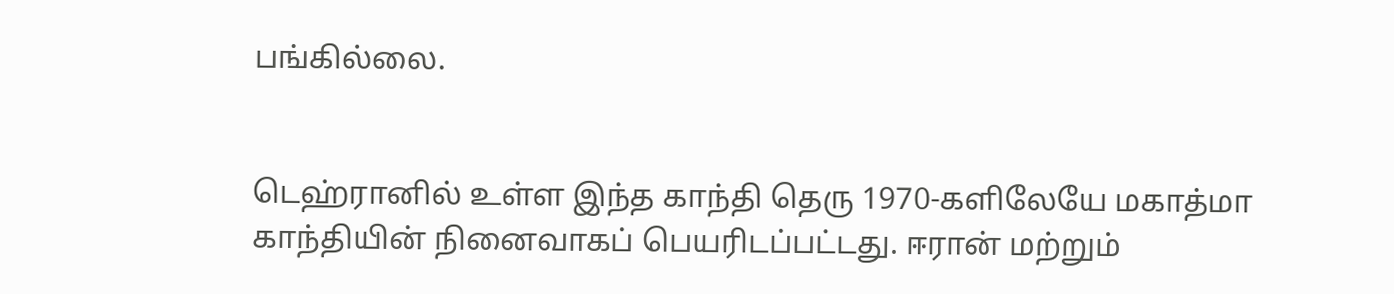பங்கில்லை.


டெஹ்ரானில் உள்ள இந்த காந்தி தெரு 1970-களிலேயே மகாத்மா காந்தியின் நினைவாகப் பெயரிடப்பட்டது. ஈரான் மற்றும்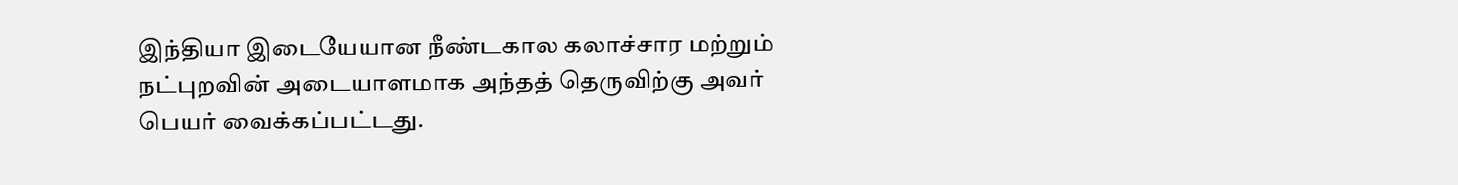இந்தியா இடையேயான நீண்டகால கலாச்சார மற்றும் நட்புறவின் அடையாளமாக அந்தத் தெருவிற்கு அவர் பெயர் வைக்கப்பட்டது.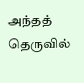அந்தத் தெருவில்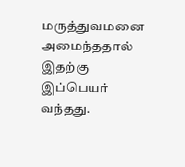மருத்துவமனை அமைந்ததால் இதற்கு இப்பெயர் வந்தது.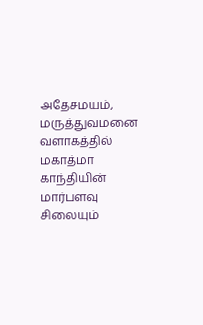அதேசமயம், மருத்துவமனை வளாகத்தில் மகாத்மா காந்தியின் மார்பளவு சிலையும்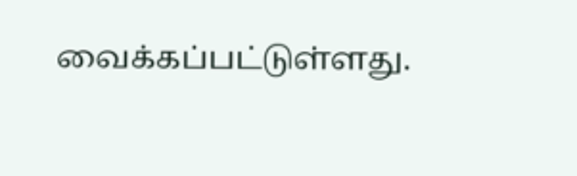வைக்கப்பட்டுள்ளது.